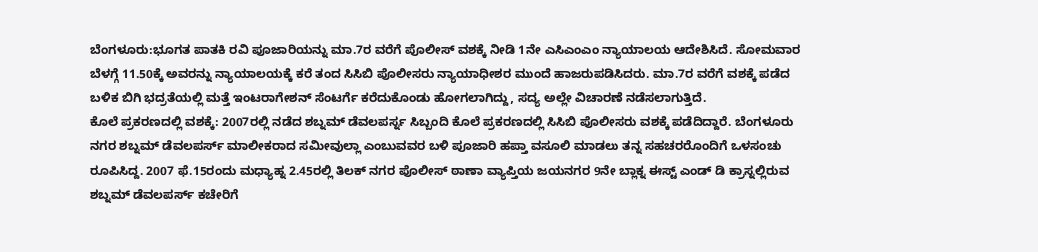ಬೆಂಗಳೂರು:ಭೂಗತ ಪಾತಕಿ ರವಿ ಪೂಜಾರಿಯನ್ನು ಮಾ.7ರ ವರೆಗೆ ಪೊಲೀಸ್ ವಶಕ್ಕೆ ನೀಡಿ 1ನೇ ಎಸಿಎಂಎಂ ನ್ಯಾಯಾಲಯ ಆದೇಶಿಸಿದೆ. ಸೋಮವಾರ ಬೆಳಗ್ಗೆ 11.50ಕ್ಕೆ ಅವರನ್ನು ನ್ಯಾಯಾಲಯಕ್ಕೆ ಕರೆ ತಂದ ಸಿಸಿಬಿ ಪೊಲೀಸರು ನ್ಯಾಯಾಧೀಶರ ಮುಂದೆ ಹಾಜರುಪಡಿಸಿದರು. ಮಾ.7ರ ವರೆಗೆ ವಶಕ್ಕೆ ಪಡೆದ ಬಳಿಕ ಬಿಗಿ ಭದ್ರತೆಯಲ್ಲಿ ಮತ್ತೆ ಇಂಟರಾಗೇಶನ್ ಸೆಂಟರ್ಗೆ ಕರೆದುಕೊಂಡು ಹೋಗಲಾಗಿದ್ದು, ಸದ್ಯ ಅಲ್ಲೇ ವಿಚಾರಣೆ ನಡೆಸಲಾಗುತ್ತಿದೆ.
ಕೊಲೆ ಪ್ರಕರಣದಲ್ಲಿ ವಶಕ್ಕೆ: 2007ರಲ್ಲಿ ನಡೆದ ಶಬ್ನಮ್ ಡೆವಲಪರ್ಸ್ನ ಸಿಬ್ಬಂದಿ ಕೊಲೆ ಪ್ರಕರಣದಲ್ಲಿ ಸಿಸಿಬಿ ಪೊಲೀಸರು ವಶಕ್ಕೆ ಪಡೆದಿದ್ದಾರೆ. ಬೆಂಗಳೂರು ನಗರ ಶಬ್ನಮ್ ಡೆವಲಪರ್ಸ್ ಮಾಲೀಕರಾದ ಸಮೀವುಲ್ಲಾ ಎಂಬುವವರ ಬಳಿ ಪೂಜಾರಿ ಹಪ್ತಾ ವಸೂಲಿ ಮಾಡಲು ತನ್ನ ಸಹಚರರೊಂದಿಗೆ ಒಳಸಂಚು ರೂಪಿಸಿದ್ದ. 2007 ಫೆ.15ರಂದು ಮಧ್ಯಾಹ್ನ 2.45ರಲ್ಲಿ ತಿಲಕ್ ನಗರ ಪೊಲೀಸ್ ಠಾಣಾ ವ್ಯಾಪ್ತಿಯ ಜಯನಗರ 9ನೇ ಬ್ಲಾಕ್ನ ಈಸ್ಟ್ ಎಂಡ್ ಡಿ ಕ್ರಾಸ್ನಲ್ಲಿರುವ ಶಬ್ನಮ್ ಡೆವಲಪರ್ಸ್ ಕಚೇರಿಗೆ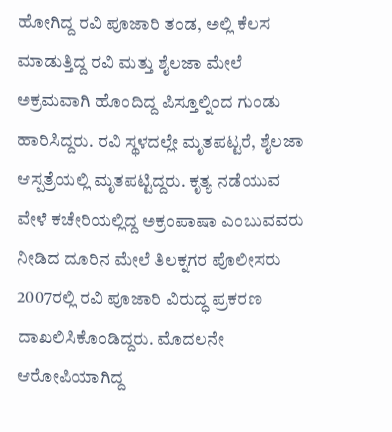ಹೋಗಿದ್ದ ರವಿ ಪೂಜಾರಿ ತಂಡ, ಅಲ್ಲಿ ಕೆಲಸ ಮಾಡುತ್ತಿದ್ದ ರವಿ ಮತ್ತು ಶೈಲಜಾ ಮೇಲೆ ಅಕ್ರಮವಾಗಿ ಹೊಂದಿದ್ದ ಪಿಸ್ತೂಲ್ನಿಂದ ಗುಂಡು ಹಾರಿಸಿದ್ದರು. ರವಿ ಸ್ಥಳದಲ್ಲೇ ಮೃತಪಟ್ಟರೆ, ಶೈಲಜಾ ಆಸ್ಪತ್ರೆಯಲ್ಲಿ ಮೃತಪಟ್ಟಿದ್ದರು. ಕೃತ್ಯ ನಡೆಯುವ ವೇಳೆ ಕಚೇರಿಯಲ್ಲಿದ್ದ ಅಕ್ರಂಪಾಷಾ ಎಂಬುವವರು ನೀಡಿದ ದೂರಿನ ಮೇಲೆ ತಿಲಕ್ನಗರ ಪೊಲೀಸರು 2007ರಲ್ಲಿ ರವಿ ಪೂಜಾರಿ ವಿರುದ್ಧ ಪ್ರಕರಣ ದಾಖಲಿಸಿಕೊಂಡಿದ್ದರು. ಮೊದಲನೇ ಆರೋಪಿಯಾಗಿದ್ದ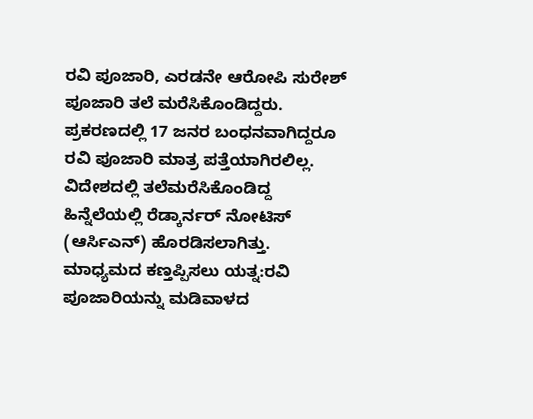ರವಿ ಪೂಜಾರಿ, ಎರಡನೇ ಆರೋಪಿ ಸುರೇಶ್ ಪೂಜಾರಿ ತಲೆ ಮರೆಸಿಕೊಂಡಿದ್ದರು. ಪ್ರಕರಣದಲ್ಲಿ 17 ಜನರ ಬಂಧನವಾಗಿದ್ದರೂ ರವಿ ಪೂಜಾರಿ ಮಾತ್ರ ಪತ್ತೆಯಾಗಿರಲಿಲ್ಲ. ವಿದೇಶದಲ್ಲಿ ತಲೆಮರೆಸಿಕೊಂಡಿದ್ದ ಹಿನ್ನೆಲೆಯಲ್ಲಿ ರೆಡ್ಕಾರ್ನರ್ ನೋಟಿಸ್ (ಆರ್ಸಿಎನ್) ಹೊರಡಿಸಲಾಗಿತ್ತು.
ಮಾಧ್ಯಮದ ಕಣ್ತಪ್ಪಿಸಲು ಯತ್ನ:ರವಿ ಪೂಜಾರಿಯನ್ನು ಮಡಿವಾಳದ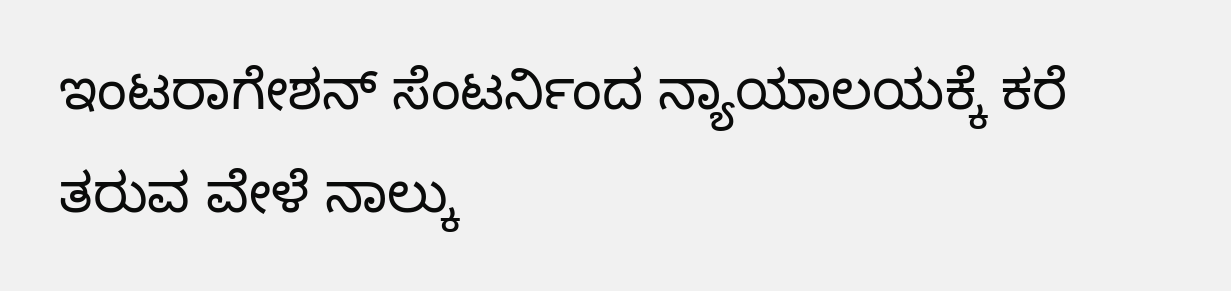ಇಂಟರಾಗೇಶನ್ ಸೆಂಟರ್ನಿಂದ ನ್ಯಾಯಾಲಯಕ್ಕೆ ಕರೆ ತರುವ ವೇಳೆ ನಾಲ್ಕು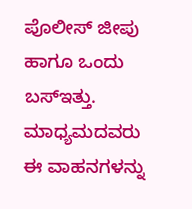ಪೊಲೀಸ್ ಜೀಪು ಹಾಗೂ ಒಂದು ಬಸ್ಇತ್ತು. ಮಾಧ್ಯಮದವರು ಈ ವಾಹನಗಳನ್ನು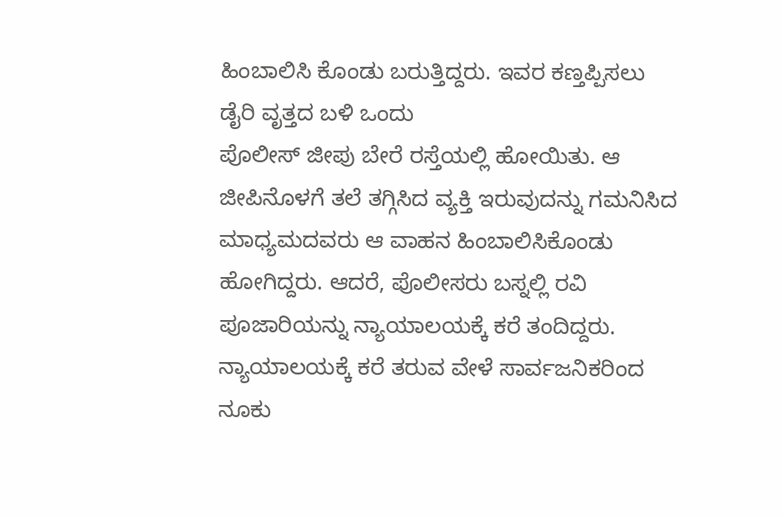ಹಿಂಬಾಲಿಸಿ ಕೊಂಡು ಬರುತ್ತಿದ್ದರು. ಇವರ ಕಣ್ತಪ್ಪಿಸಲು ಡೈರಿ ವೃತ್ತದ ಬಳಿ ಒಂದು
ಪೊಲೀಸ್ ಜೀಪು ಬೇರೆ ರಸ್ತೆಯಲ್ಲಿ ಹೋಯಿತು. ಆ ಜೀಪಿನೊಳಗೆ ತಲೆ ತಗ್ಗಿಸಿದ ವ್ಯಕ್ತಿ ಇರುವುದನ್ನು ಗಮನಿಸಿದ ಮಾಧ್ಯಮದವರು ಆ ವಾಹನ ಹಿಂಬಾಲಿಸಿಕೊಂಡು ಹೋಗಿದ್ದರು. ಆದರೆ, ಪೊಲೀಸರು ಬಸ್ನಲ್ಲಿ ರವಿ ಪೂಜಾರಿಯನ್ನು ನ್ಯಾಯಾಲಯಕ್ಕೆ ಕರೆ ತಂದಿದ್ದರು. ನ್ಯಾಯಾಲಯಕ್ಕೆ ಕರೆ ತರುವ ವೇಳೆ ಸಾರ್ವಜನಿಕರಿಂದ ನೂಕು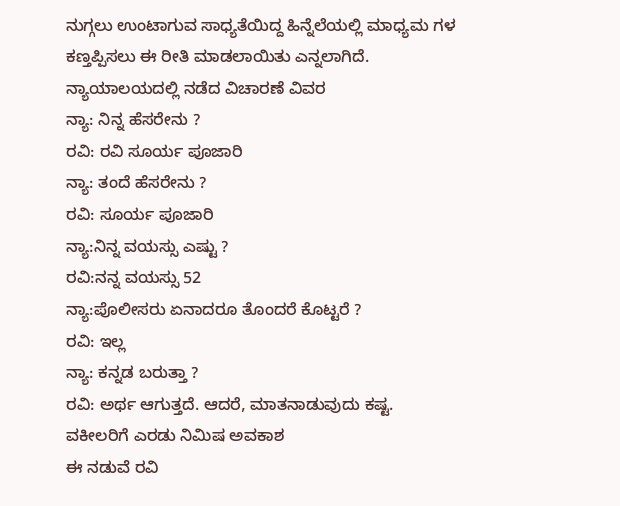ನುಗ್ಗಲು ಉಂಟಾಗುವ ಸಾಧ್ಯತೆಯಿದ್ದ ಹಿನ್ನೆಲೆಯಲ್ಲಿ ಮಾಧ್ಯಮ ಗಳ ಕಣ್ತಪ್ಪಿಸಲು ಈ ರೀತಿ ಮಾಡಲಾಯಿತು ಎನ್ನಲಾಗಿದೆ.
ನ್ಯಾಯಾಲಯದಲ್ಲಿ ನಡೆದ ವಿಚಾರಣೆ ವಿವರ
ನ್ಯಾ: ನಿನ್ನ ಹೆಸರೇನು ?
ರವಿ: ರವಿ ಸೂರ್ಯ ಪೂಜಾರಿ
ನ್ಯಾ: ತಂದೆ ಹೆಸರೇನು ?
ರವಿ: ಸೂರ್ಯ ಪೂಜಾರಿ
ನ್ಯಾ:ನಿನ್ನ ವಯಸ್ಸು ಎಷ್ಟು ?
ರವಿ:ನನ್ನ ವಯಸ್ಸು 52
ನ್ಯಾ:ಪೊಲೀಸರು ಏನಾದರೂ ತೊಂದರೆ ಕೊಟ್ಟರೆ ?
ರವಿ: ಇಲ್ಲ
ನ್ಯಾ: ಕನ್ನಡ ಬರುತ್ತಾ ?
ರವಿ: ಅರ್ಥ ಆಗುತ್ತದೆ. ಆದರೆ, ಮಾತನಾಡುವುದು ಕಷ್ಟ.
ವಕೀಲರಿಗೆ ಎರಡು ನಿಮಿಷ ಅವಕಾಶ
ಈ ನಡುವೆ ರವಿ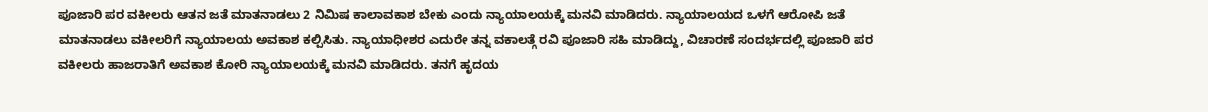ಪೂಜಾರಿ ಪರ ವಕೀಲರು ಆತನ ಜತೆ ಮಾತನಾಡಲು 2 ನಿಮಿಷ ಕಾಲಾವಕಾಶ ಬೇಕು ಎಂದು ನ್ಯಾಯಾಲಯಕ್ಕೆ ಮನವಿ ಮಾಡಿದರು. ನ್ಯಾಯಾಲಯದ ಒಳಗೆ ಆರೋಪಿ ಜತೆ ಮಾತನಾಡಲು ವಕೀಲರಿಗೆ ನ್ಯಾಯಾಲಯ ಅವಕಾಶ ಕಲ್ಪಿಸಿತು. ನ್ಯಾಯಾಧೀಶರ ಎದುರೇ ತನ್ನ ವಕಾಲತ್ಗೆ ರವಿ ಪೂಜಾರಿ ಸಹಿ ಮಾಡಿದ್ದು, ವಿಚಾರಣೆ ಸಂದರ್ಭದಲ್ಲಿ ಪೂಜಾರಿ ಪರ ವಕೀಲರು ಹಾಜರಾತಿಗೆ ಅವಕಾಶ ಕೋರಿ ನ್ಯಾಯಾಲಯಕ್ಕೆ ಮನವಿ ಮಾಡಿದರು. ತನಗೆ ಹೃದಯ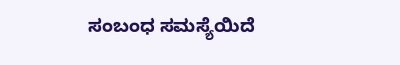ಸಂಬಂಧ ಸಮಸ್ಯೆಯಿದೆ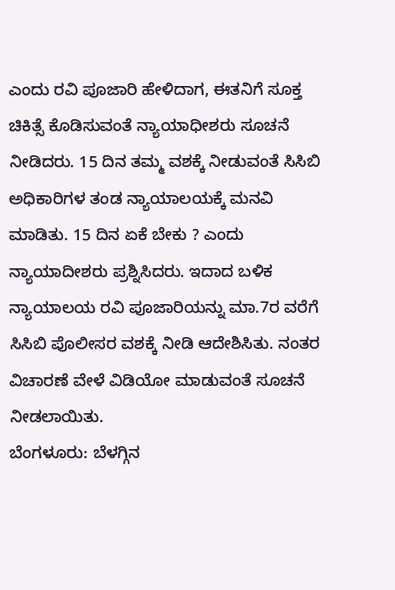ಎಂದು ರವಿ ಪೂಜಾರಿ ಹೇಳಿದಾಗ, ಈತನಿಗೆ ಸೂಕ್ತ ಚಿಕಿತ್ಸೆ ಕೊಡಿಸುವಂತೆ ನ್ಯಾಯಾಧೀಶರು ಸೂಚನೆ ನೀಡಿದರು. 15 ದಿನ ತಮ್ಮ ವಶಕ್ಕೆ ನೀಡುವಂತೆ ಸಿಸಿಬಿ ಅಧಿಕಾರಿಗಳ ತಂಡ ನ್ಯಾಯಾಲಯಕ್ಕೆ ಮನವಿ ಮಾಡಿತು. 15 ದಿನ ಏಕೆ ಬೇಕು ? ಎಂದು ನ್ಯಾಯಾದೀಶರು ಪ್ರಶ್ನಿಸಿದರು. ಇದಾದ ಬಳಿಕ ನ್ಯಾಯಾಲಯ ರವಿ ಪೂಜಾರಿಯನ್ನು ಮಾ.7ರ ವರೆಗೆ ಸಿಸಿಬಿ ಪೊಲೀಸರ ವಶಕ್ಕೆ ನೀಡಿ ಆದೇಶಿಸಿತು. ನಂತರ ವಿಚಾರಣೆ ವೇಳೆ ವಿಡಿಯೋ ಮಾಡುವಂತೆ ಸೂಚನೆ ನೀಡಲಾಯಿತು.
ಬೆಂಗಳೂರು: ಬೆಳಗ್ಗಿನ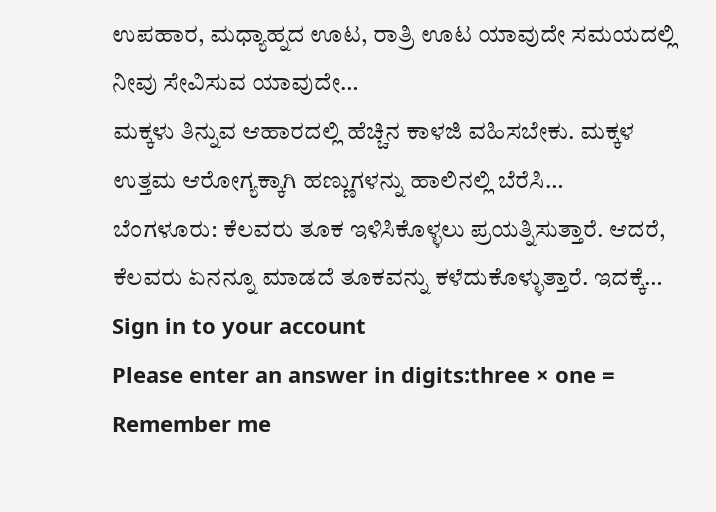ಉಪಹಾರ, ಮಧ್ಯಾಹ್ನದ ಊಟ, ರಾತ್ರಿ ಊಟ ಯಾವುದೇ ಸಮಯದಲ್ಲಿ ನೀವು ಸೇವಿಸುವ ಯಾವುದೇ…
ಮಕ್ಕಳು ತಿನ್ನುವ ಆಹಾರದಲ್ಲಿ ಹೆಚ್ಚಿನ ಕಾಳಜಿ ವಹಿಸಬೇಕು. ಮಕ್ಕಳ ಉತ್ತಮ ಆರೋಗ್ಯಕ್ಕಾಗಿ ಹಣ್ಣುಗಳನ್ನು ಹಾಲಿನಲ್ಲಿ ಬೆರೆಸಿ…
ಬೆಂಗಳೂರು: ಕೆಲವರು ತೂಕ ಇಳಿಸಿಕೊಳ್ಳಲು ಪ್ರಯತ್ನಿಸುತ್ತಾರೆ. ಆದರೆ, ಕೆಲವರು ಏನನ್ನೂ ಮಾಡದೆ ತೂಕವನ್ನು ಕಳೆದುಕೊಳ್ಳುತ್ತಾರೆ. ಇದಕ್ಕೆ…
Sign in to your account
Please enter an answer in digits:three × one =
Remember me